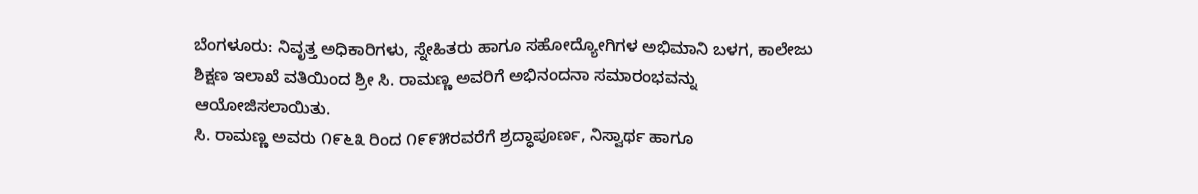ಬೆಂಗಳೂರು: ನಿವೃತ್ತ ಅಧಿಕಾರಿಗಳು, ಸ್ನೇಹಿತರು ಹಾಗೂ ಸಹೋದ್ಯೋಗಿಗಳ ಅಭಿಮಾನಿ ಬಳಗ, ಕಾಲೇಜು ಶಿಕ್ಷಣ ಇಲಾಖೆ ವತಿಯಿಂದ ಶ್ರೀ ಸಿ. ರಾಮಣ್ಣ ಅವರಿಗೆ ಅಭಿನಂದನಾ ಸಮಾರಂಭವನ್ನು ಆಯೋಜಿಸಲಾಯಿತು.
ಸಿ. ರಾಮಣ್ಣ ಅವರು ೧೯೬೩ ರಿಂದ ೧೯೯೫ರವರೆಗೆ ಶ್ರದ್ಧಾಪೂರ್ಣ, ನಿಸ್ವಾರ್ಥ ಹಾಗೂ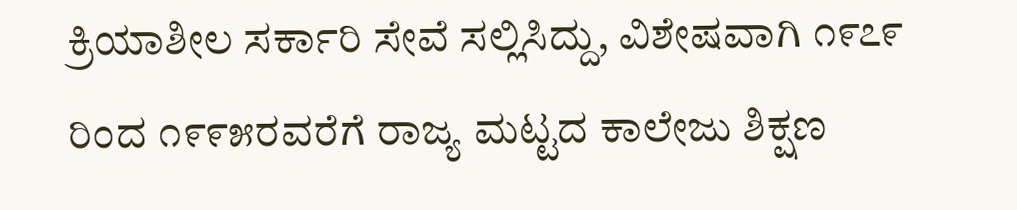ಕ್ರಿಯಾಶೀಲ ಸರ್ಕಾರಿ ಸೇವೆ ಸಲ್ಲಿಸಿದ್ದು, ವಿಶೇಷವಾಗಿ ೧೯೭೯ ರಿಂದ ೧೯೯೫ರವರೆಗೆ ರಾಜ್ಯ ಮಟ್ಟದ ಕಾಲೇಜು ಶಿಕ್ಷಣ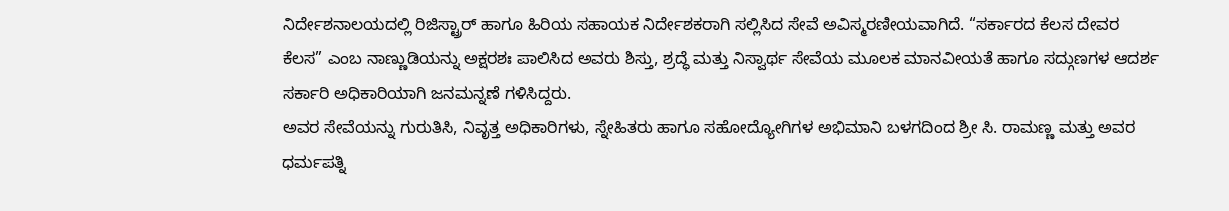ನಿರ್ದೇಶನಾಲಯದಲ್ಲಿ ರಿಜಿಸ್ಟ್ರಾರ್ ಹಾಗೂ ಹಿರಿಯ ಸಹಾಯಕ ನಿರ್ದೇಶಕರಾಗಿ ಸಲ್ಲಿಸಿದ ಸೇವೆ ಅವಿಸ್ಮರಣೀಯವಾಗಿದೆ. “ಸರ್ಕಾರದ ಕೆಲಸ ದೇವರ ಕೆಲಸ” ಎಂಬ ನಾಣ್ಣುಡಿಯನ್ನು ಅಕ್ಷರಶಃ ಪಾಲಿಸಿದ ಅವರು ಶಿಸ್ತು, ಶ್ರದ್ಧೆ ಮತ್ತು ನಿಸ್ವಾರ್ಥ ಸೇವೆಯ ಮೂಲಕ ಮಾನವೀಯತೆ ಹಾಗೂ ಸದ್ಗುಣಗಳ ಆದರ್ಶ ಸರ್ಕಾರಿ ಅಧಿಕಾರಿಯಾಗಿ ಜನಮನ್ನಣೆ ಗಳಿಸಿದ್ದರು.
ಅವರ ಸೇವೆಯನ್ನು ಗುರುತಿಸಿ, ನಿವೃತ್ತ ಅಧಿಕಾರಿಗಳು, ಸ್ನೇಹಿತರು ಹಾಗೂ ಸಹೋದ್ಯೋಗಿಗಳ ಅಭಿಮಾನಿ ಬಳಗದಿಂದ ಶ್ರೀ ಸಿ. ರಾಮಣ್ಣ ಮತ್ತು ಅವರ ಧರ್ಮಪತ್ನಿ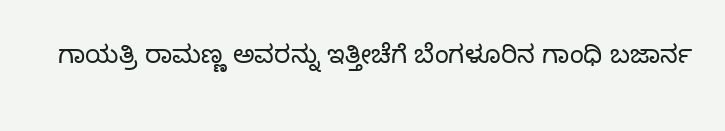ಗಾಯತ್ರಿ ರಾಮಣ್ಣ ಅವರನ್ನು ಇತ್ತೀಚೆಗೆ ಬೆಂಗಳೂರಿನ ಗಾಂಧಿ ಬಜಾರ್ನ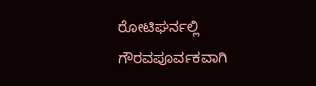ರೋಟಿಘರ್ನಲ್ಲಿ ಗೌರವಪೂರ್ವಕವಾಗಿ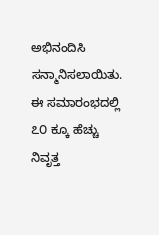ಅಭಿನಂದಿಸಿ ಸನ್ಮಾನಿಸಲಾಯಿತು.
ಈ ಸಮಾರಂಭದಲ್ಲಿ ೭೦ ಕ್ಕೂ ಹೆಚ್ಚು ನಿವೃತ್ತ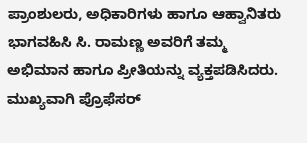ಪ್ರಾಂಶುಲರು, ಅಧಿಕಾರಿಗಳು ಹಾಗೂ ಆಹ್ವಾನಿತರು ಭಾಗವಹಿಸಿ ಸಿ. ರಾಮಣ್ಣ ಅವರಿಗೆ ತಮ್ಮ ಅಭಿಮಾನ ಹಾಗೂ ಪ್ರೀತಿಯನ್ನು ವ್ಯಕ್ತಪಡಿಸಿದರು. ಮುಖ್ಯವಾಗಿ ಪ್ರೊಫೆಸರ್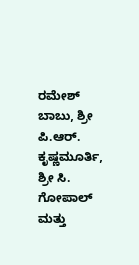ರಮೇಶ್ ಬಾಬು, ಶ್ರೀ ಪಿ.ಆರ್. ಕೃಷ್ಣಮೂರ್ತಿ, ಶ್ರೀ ಸಿ. ಗೋಪಾಲ್ ಮತ್ತು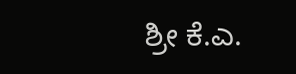ಶ್ರೀ ಕೆ.ಎ.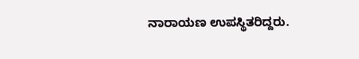ನಾರಾಯಣ ಉಪಸ್ಥಿತರಿದ್ದರು.